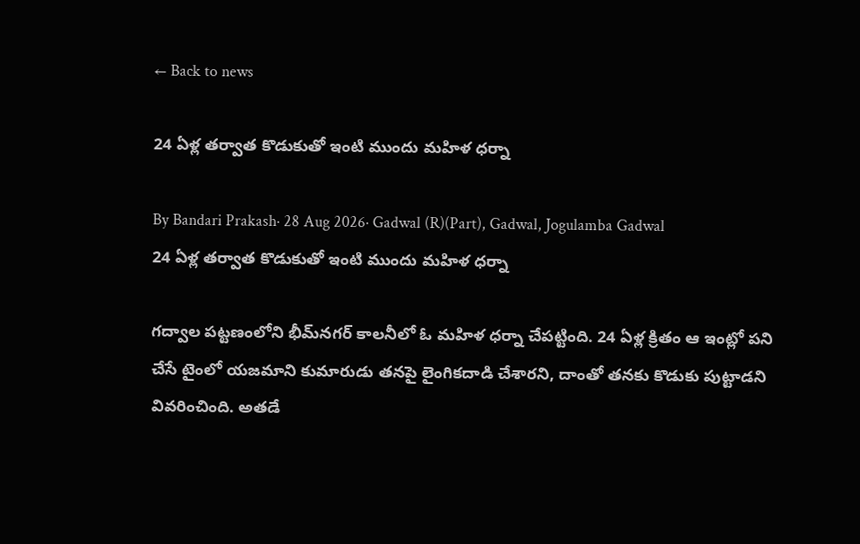← Back to news

24 ఏళ్ల తర్వాత కొడుకుతో ఇంటి ముందు మహిళ ధర్నా

By Bandari Prakash· 28 Aug 2026· Gadwal (R)(Part), Gadwal, Jogulamba Gadwal
24 ఏళ్ల తర్వాత కొడుకుతో ఇంటి ముందు మహిళ ధర్నా

గద్వాల పట్టణంలోని భీమ్‌నగర్ కాలనీలో ఓ మహిళ ధర్నా చేపట్టింది. 24 ఏళ్ల క్రితం ఆ ఇంట్లో పని చేసే టైంలో యజమాని కుమారుడు తనపై లైంగికదాడి చేశారని, దాంతో తనకు కొడుకు పుట్టాడని వివరించింది. అతడే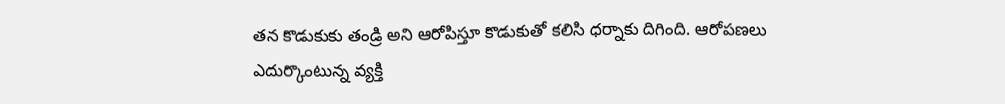తన కొడుకుకు తండ్రి అని ఆరోపిస్తూ కొడుకుతో కలిసి ధర్నాకు దిగింది. ఆరోపణలు ఎదుర్కొంటున్న వ్యక్తి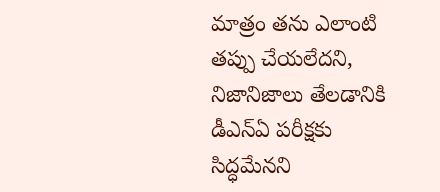మాత్రం తను ఎలాంటి తప్పు చేయలేదని, నిజానిజాలు తేలడానికి డీఎన్‌ఏ పరీక్షకు సిద్ధమేనని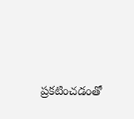ప్రకటించడంతో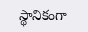స్థానికంగా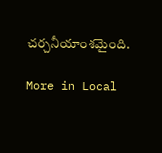చర్చనీయాంశమైంది.

More in Local